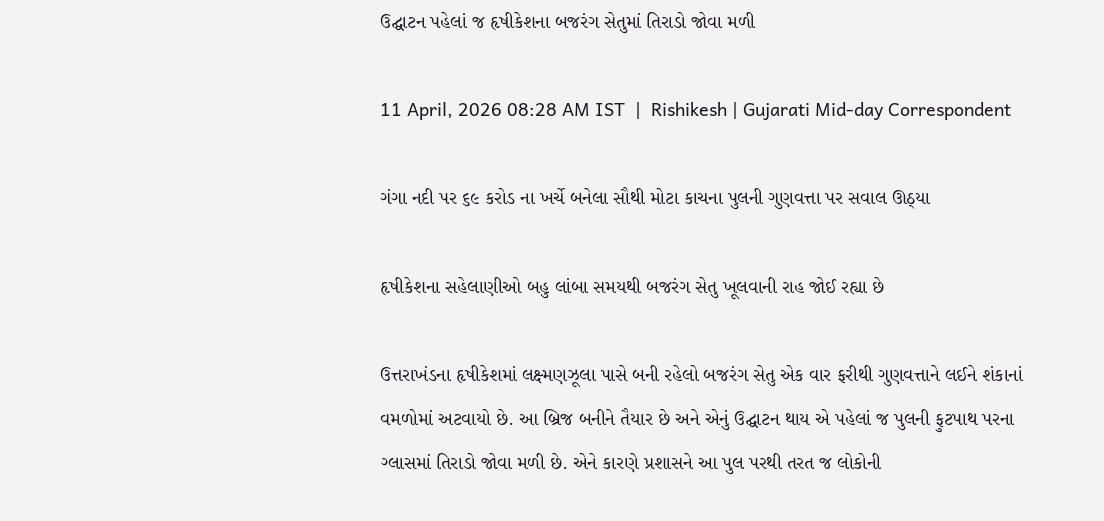ઉદ્ઘાટન પહેલાં જ હૃ‌ષીકેશના બજરંગ સેતુમાં તિરાડો જોવા મળી

11 April, 2026 08:28 AM IST  |  Rishikesh | Gujarati Mid-day Correspondent

ગંગા નદી પર ૬૯ કરોડ ના ખર્ચે બનેલા સૌથી મોટા કાચના પુલની ગુણવત્તા પર સવાલ ઊઠ્યા

હૃષીકેશના સહેલાણીઓ બહુ લાંબા સમયથી બજરંગ સેતુ ખૂલવાની રાહ જોઈ રહ્યા છે

ઉત્તરાખંડના હૃષીકેશમાં લક્ષ્મણઝૂલા પાસે બની રહેલો બજરંગ સેતુ એક વાર ફરીથી ગુણવત્તાને લઈને શંકાનાં વમળોમાં અટવાયો છે. આ બ્રિજ બનીને તૈયાર છે અને એનું ઉદ્ઘાટન થાય એ પહેલાં જ પુલની ફુટપાથ પરના ગ્લાસમાં તિરાડો જોવા મળી છે. એને કારણે પ્રશાસને આ પુલ પરથી તરત જ લોકોની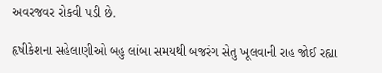અવરજવર રોકવી પડી છે.

હૃષીકેશના સહેલાણીઓ બહુ લાંબા સમયથી બજરંગ સેતુ ખૂલવાની રાહ જોઈ રહ્યા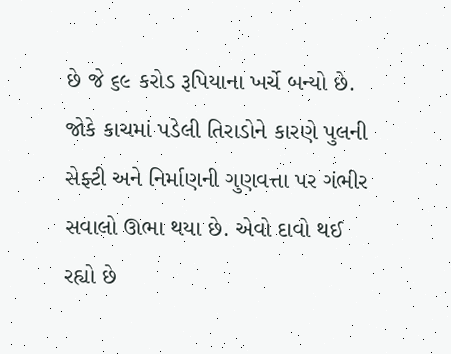છે જે ૬૯ કરોડ રૂપિયાના ખર્ચે બન્યો છે. જોકે કાચમાં પડેલી તિરાડોને કારણે પુલની સેફ્ટી અને નિર્માણની ગુણવત્તા પર ગંભીર સવાલો ઊભા થયા છે. એવો દાવો થઈ રહ્યો છે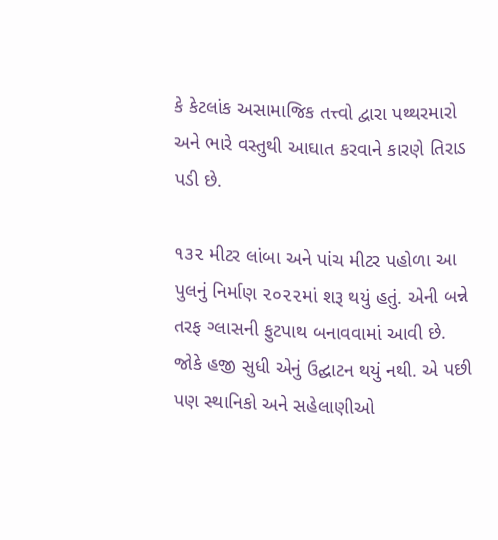કે કેટલાંક અસામાજિક તત્ત્વો દ્વારા પથ્થરમારો અને ભારે વસ્તુથી આઘાત કરવાને કારણે તિરાડ પડી છે.

૧૩૨ મીટર લાંબા અને પાંચ મીટર પહોળા આ પુલનું નિર્માણ ૨૦૨૨માં શરૂ થયું હતું. એની બન્ને તરફ ગ્લાસની ફુટપાથ બનાવવામાં આવી છે. જોકે હજી સુધી એનું ઉદ્ઘાટન થયું નથી. એ પછી પણ સ્થાનિકો અને સહેલાણીઓ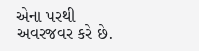એના પરથી અવરજવર કરે છે.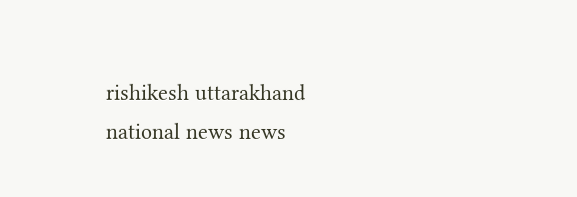rishikesh uttarakhand national news news